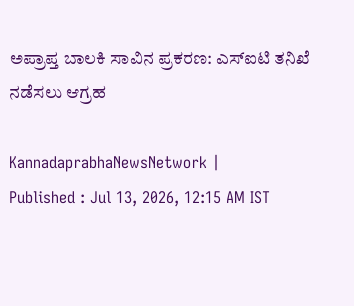ಅಪ್ರಾಪ್ತ ಬಾಲಕಿ ಸಾವಿನ ಪ್ರಕರಣ: ಎಸ್‌ಐಟಿ ತನಿಖೆ ನಡೆಸಲು ಆಗ್ರಹ

KannadaprabhaNewsNetwork |
Published : Jul 13, 2026, 12:15 AM IST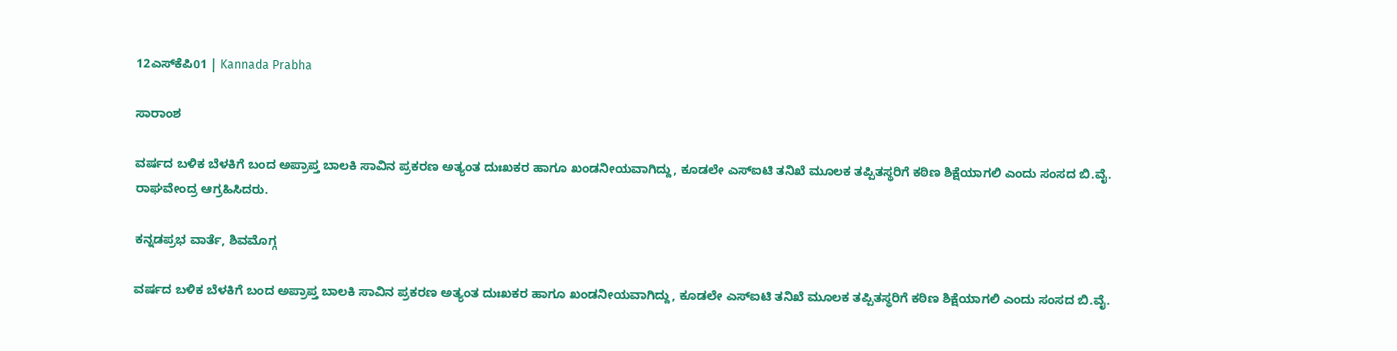12ಎಸ್‌ಕೆಪಿ01 | Kannada Prabha

ಸಾರಾಂಶ

ವರ್ಷದ ಬಳಿಕ ಬೆಳಕಿಗೆ ಬಂದ ಅಪ್ರಾಪ್ತ ಬಾಲಕಿ ಸಾವಿನ ಪ್ರಕರಣ ಅತ್ಯಂತ ದುಃಖಕರ ಹಾಗೂ ಖಂಡನೀಯವಾಗಿದ್ದು, ಕೂಡಲೇ ಎಸ್‌ಐಟಿ ತನಿಖೆ ಮೂಲಕ ತಪ್ಪಿತಸ್ಥರಿಗೆ ಕಠಿಣ ಶಿಕ್ಷೆಯಾಗಲಿ ಎಂದು ಸಂಸದ ಬಿ.ವೈ. ರಾಘವೇಂದ್ರ ಆಗ್ರಹಿಸಿದರು.

ಕನ್ನಡಪ್ರಭ ವಾರ್ತೆ, ಶಿವಮೊಗ್ಗ

ವರ್ಷದ ಬಳಿಕ ಬೆಳಕಿಗೆ ಬಂದ ಅಪ್ರಾಪ್ತ ಬಾಲಕಿ ಸಾವಿನ ಪ್ರಕರಣ ಅತ್ಯಂತ ದುಃಖಕರ ಹಾಗೂ ಖಂಡನೀಯವಾಗಿದ್ದು, ಕೂಡಲೇ ಎಸ್‌ಐಟಿ ತನಿಖೆ ಮೂಲಕ ತಪ್ಪಿತಸ್ಥರಿಗೆ ಕಠಿಣ ಶಿಕ್ಷೆಯಾಗಲಿ ಎಂದು ಸಂಸದ ಬಿ.ವೈ.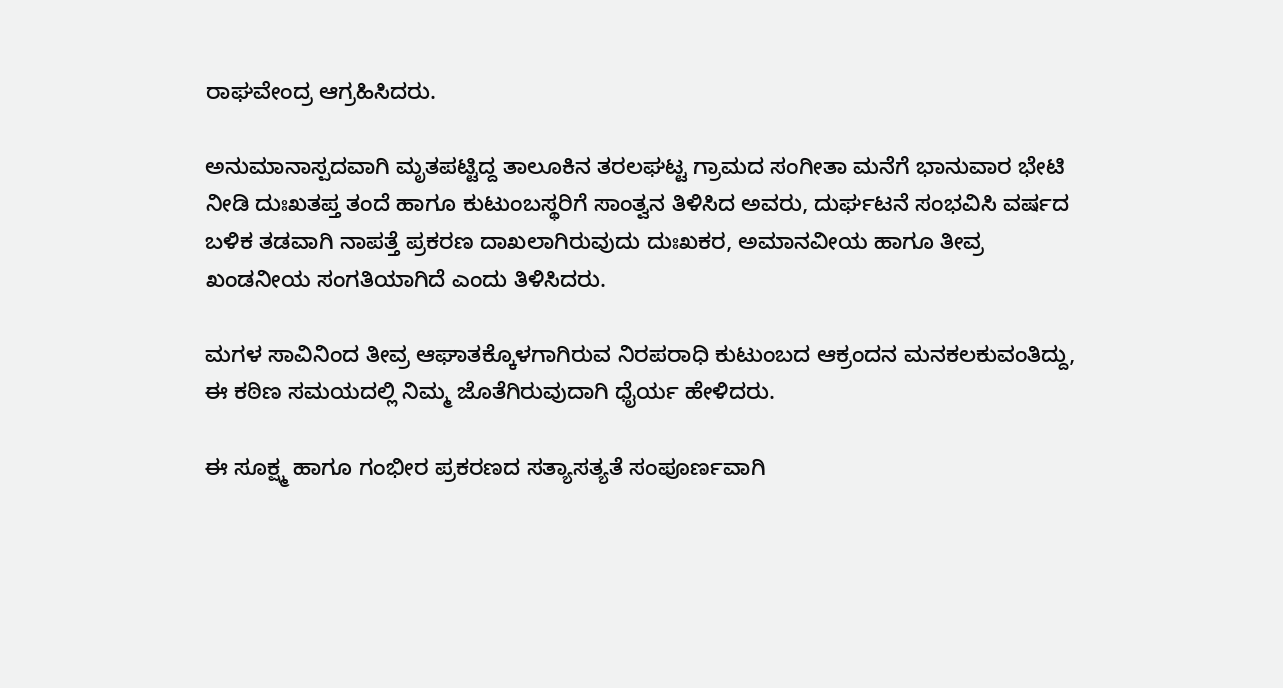ರಾಘವೇಂದ್ರ ಆಗ್ರಹಿಸಿದರು.

ಅನುಮಾನಾಸ್ಪದವಾಗಿ ಮೃತಪಟ್ಟಿದ್ದ ತಾಲೂಕಿನ ತರಲಘಟ್ಟ ಗ್ರಾಮದ ಸಂಗೀತಾ ಮನೆಗೆ ಭಾನುವಾರ ಭೇಟಿ ನೀಡಿ ದುಃಖತಪ್ತ ತಂದೆ ಹಾಗೂ ಕುಟುಂಬಸ್ಥರಿಗೆ ಸಾಂತ್ವನ ತಿಳಿಸಿದ ಅವರು, ದುರ್ಘಟನೆ ಸಂಭವಿಸಿ ವರ್ಷದ ಬಳಿಕ ತಡವಾಗಿ ನಾಪತ್ತೆ ಪ್ರಕರಣ ದಾಖಲಾಗಿರುವುದು ದುಃಖಕರ, ಅಮಾನವೀಯ ಹಾಗೂ ತೀವ್ರ ಖಂಡನೀಯ ಸಂಗತಿಯಾಗಿದೆ ಎಂದು ತಿಳಿಸಿದರು.

ಮಗಳ ಸಾವಿನಿಂದ ತೀವ್ರ ಆಘಾತಕ್ಕೊಳಗಾಗಿರುವ ನಿರಪರಾಧಿ ಕುಟುಂಬದ ಆಕ್ರಂದನ ಮನಕಲಕುವಂತಿದ್ದು, ಈ ಕಠಿಣ ಸಮಯದಲ್ಲಿ ನಿಮ್ಮ ಜೊತೆಗಿರುವುದಾಗಿ ಧೈರ್ಯ ಹೇಳಿದರು.

ಈ ಸೂಕ್ಷ್ಮ ಹಾಗೂ ಗಂಭೀರ ಪ್ರಕರಣದ ಸತ್ಯಾಸತ್ಯತೆ ಸಂಪೂರ್ಣವಾಗಿ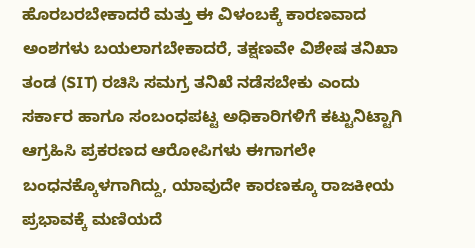ಹೊರಬರಬೇಕಾದರೆ ಮತ್ತು ಈ ವಿಳಂಬಕ್ಕೆ ಕಾರಣವಾದ ಅಂಶಗಳು ಬಯಲಾಗಬೇಕಾದರೆ, ತಕ್ಷಣವೇ ವಿಶೇಷ ತನಿಖಾ ತಂಡ (SIT) ರಚಿಸಿ ಸಮಗ್ರ ತನಿಖೆ ನಡೆಸಬೇಕು ಎಂದು ಸರ್ಕಾರ ಹಾಗೂ ಸಂಬಂಧಪಟ್ಟ ಅಧಿಕಾರಿಗಳಿಗೆ ಕಟ್ಟುನಿಟ್ಟಾಗಿ ಆಗ್ರಹಿಸಿ ಪ್ರಕರಣದ ಆರೋಪಿಗಳು ಈಗಾಗಲೇ ಬಂಧನಕ್ಕೊಳಗಾಗಿದ್ದು, ಯಾವುದೇ ಕಾರಣಕ್ಕೂ ರಾಜಕೀಯ ಪ್ರಭಾವಕ್ಕೆ ಮಣಿಯದೆ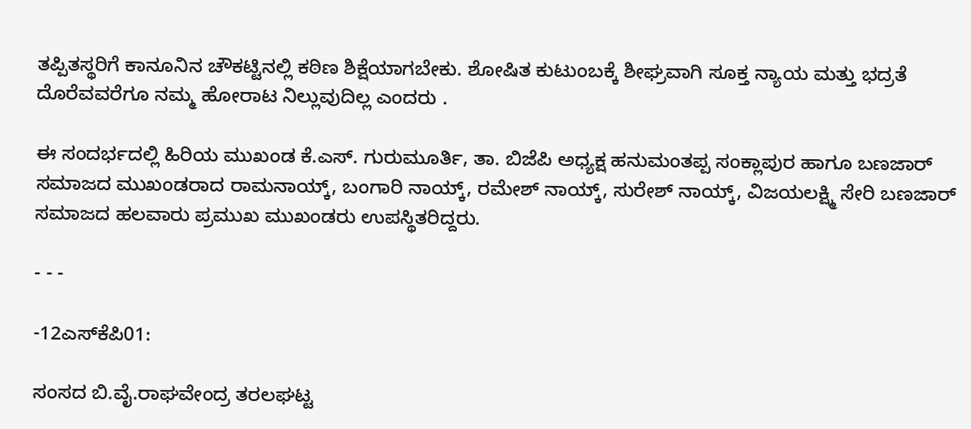ತಪ್ಪಿತಸ್ಥರಿಗೆ ಕಾನೂನಿನ ಚೌಕಟ್ಟಿನಲ್ಲಿ ಕಠಿಣ ಶಿಕ್ಷೆಯಾಗಬೇಕು. ಶೋಷಿತ ಕುಟುಂಬಕ್ಕೆ ಶೀಘ್ರವಾಗಿ ಸೂಕ್ತ ನ್ಯಾಯ ಮತ್ತು ಭದ್ರತೆ ದೊರೆವವರೆಗೂ ನಮ್ಮ ಹೋರಾಟ ನಿಲ್ಲುವುದಿಲ್ಲ ಎಂದರು .

ಈ ಸಂದರ್ಭದಲ್ಲಿ ಹಿರಿಯ ಮುಖಂಡ ಕೆ.ಎಸ್. ಗುರುಮೂರ್ತಿ, ತಾ. ಬಿಜೆಪಿ ಅಧ್ಯಕ್ಷ ಹನುಮಂತಪ್ಪ ಸಂಕ್ಲಾಪುರ ಹಾಗೂ ಬಣಜಾರ್ ಸಮಾಜದ ಮುಖಂಡರಾದ ರಾಮನಾಯ್ಕ್, ಬಂಗಾರಿ ನಾಯ್ಕ್, ರಮೇಶ್ ನಾಯ್ಕ್, ಸುರೇಶ್ ನಾಯ್ಕ್, ವಿಜಯಲಕ್ಷ್ಮಿ ಸೇರಿ ಬಣಜಾರ್ ಸಮಾಜದ ಹಲವಾರು ಪ್ರಮುಖ ಮುಖಂಡರು ಉಪಸ್ಥಿತರಿದ್ದರು.

- - -

-12ಎಸ್‌ಕೆಪಿ01:

ಸಂಸದ ಬಿ.ವೈ.ರಾಘವೇಂದ್ರ ತರಲಘಟ್ಟ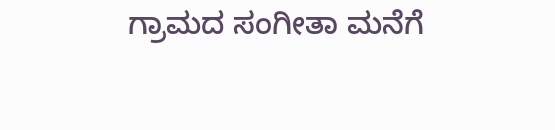ಗ್ರಾಮದ ಸಂಗೀತಾ ಮನೆಗೆ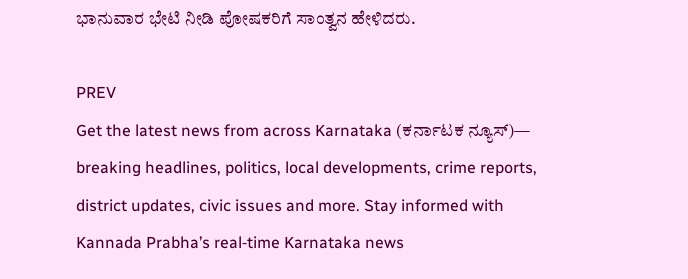ಭಾನುವಾರ ಭೇಟಿ ನೀಡಿ ಪೋಷಕರಿಗೆ ಸಾಂತ್ವನ ಹೇಳಿದರು.

PREV
Get the latest news from across Karnataka (ಕರ್ನಾಟಕ ನ್ಯೂಸ್)— breaking headlines, politics, local developments, crime reports, district updates, civic issues and more. Stay informed with Kannada Prabha’s real‑time Karnataka news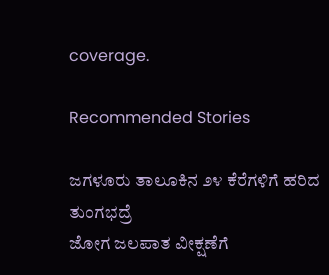coverage.

Recommended Stories

ಜಗಳೂರು ತಾಲೂಕಿನ ೨೪ ಕೆರೆಗಳಿಗೆ ಹರಿದ ತುಂಗಭದ್ರೆ
ಜೋಗ ಜಲಪಾತ ವೀಕ್ಷಣೆಗೆ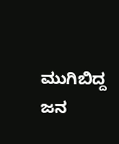ಮುಗಿಬಿದ್ದ ಜನ